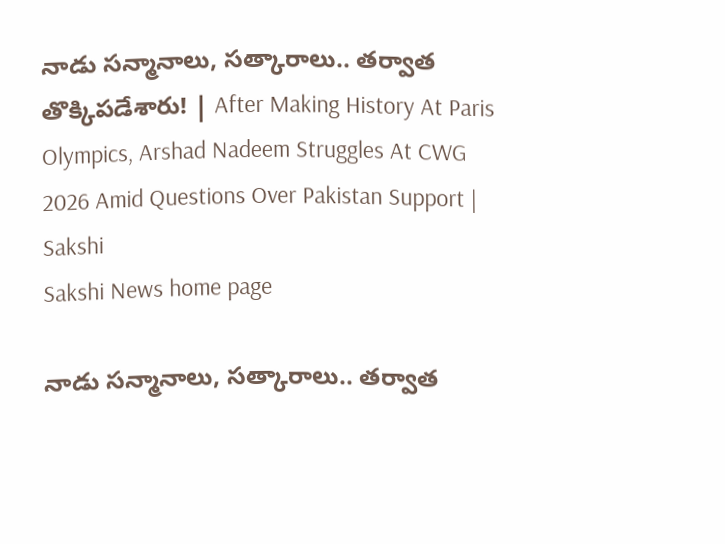నాడు సన్మానాలు, సత్కారాలు.. తర్వాత తొక్కిపడేశారు! | After Making History At Paris Olympics, Arshad Nadeem Struggles At CWG 2026 Amid Questions Over Pakistan Support | Sakshi
Sakshi News home page

నాడు సన్మానాలు, సత్కారాలు.. తర్వాత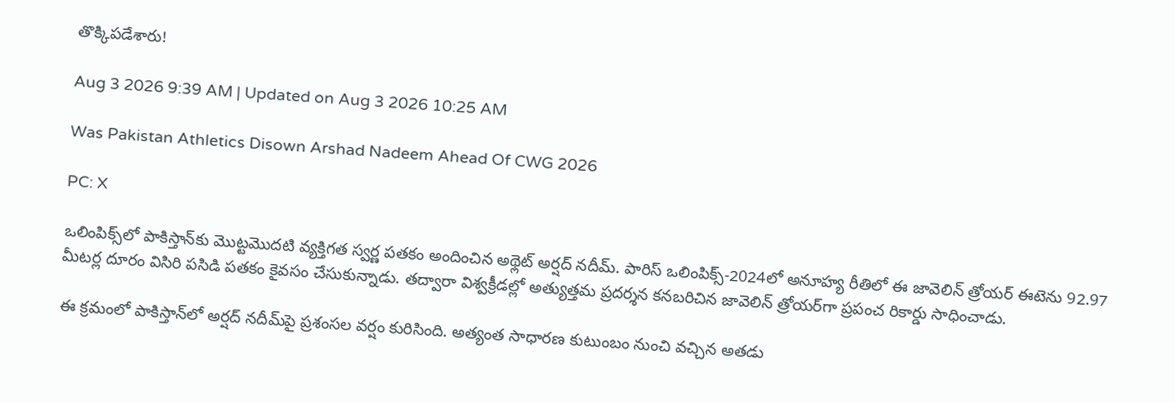తొక్కిపడేశారు!

Aug 3 2026 9:39 AM | Updated on Aug 3 2026 10:25 AM

Was Pakistan Athletics Disown Arshad Nadeem Ahead Of CWG 2026

PC: X

ఒలింపిక్స్‌లో పాకిస్తాన్‌కు మొట్టమొదటి వ్యక్తిగత స్వర్ణ పతకం అందించిన అథ్లెట్‌ అర్షద్‌ నదీమ్‌. పారిస్‌ ఒలింపిక్స్‌-2024లో అనూహ్య రీతిలో ఈ జావెలిన్‌ త్రోయర్‌ ఈటెను 92.97 మీటర్ల దూరం విసిరి పసిడి పతకం కైవసం చేసుకున్నాడు. తద్వారా విశ్వక్రీడల్లో అత్యుత్తమ ప్రదర్శన కనబరిచిన జావెలిన్‌ త్రోయర్‌గా ప్రపంచ రికార్డు సాధించాడు.

ఈ క్రమంలో పాకిస్తాన్‌లో అర్షద్‌ నదీమ్‌పై ప్రశంసల వర్షం కురిసింది. అత్యంత సాధారణ కుటుంబం నుంచి వచ్చిన అతడు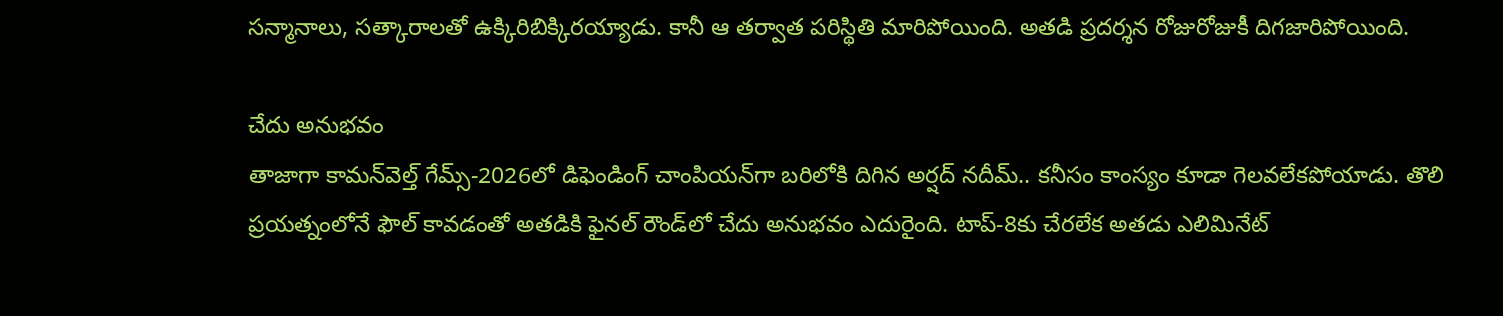సన్మానాలు, సత్కారాలతో ఉక్కిరిబిక్కిరయ్యాడు. కానీ ఆ తర్వాత పరిస్థితి మారిపోయింది. అతడి ప్రదర్శన రోజురోజుకీ దిగజారిపోయింది.

చేదు అనుభవం
తాజాగా కామన్‌వెల్త్‌ గేమ్స్‌-2026లో డిఫెండింగ్‌ చాంపియన్‌గా బరిలోకి దిగిన అర్షద్‌ నదీమ్‌.. కనీసం కాంస్యం కూడా గెలవలేకపోయాడు. తొలి ప్రయత్నంలోనే ఫౌల్‌ కావడంతో అతడికి ఫైనల్‌ రౌండ్‌లో చేదు అనుభవం ఎదురైంది. టాప్‌-8కు చేరలేక అతడు ఎలిమినేట్‌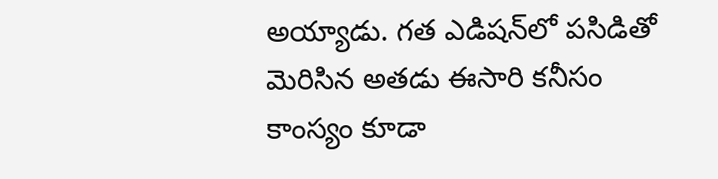అయ్యాడు. గత ఎడిషన్‌లో పసిడితో మెరిసిన అతడు ఈసారి కనీసం కాంస్యం కూడా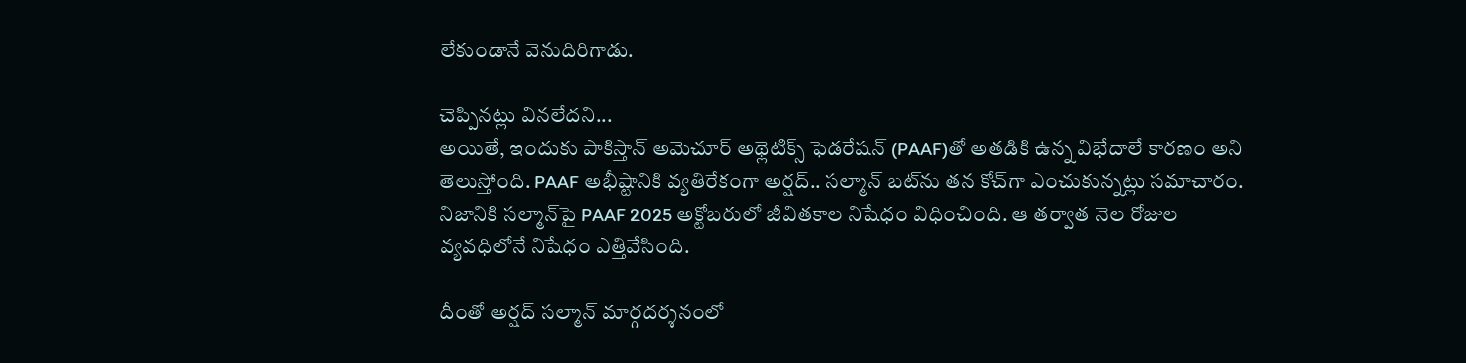లేకుండానే వెనుదిరిగాడు.

చెప్పినట్లు వినలేదని...
అయితే, ఇందుకు పాకిస్తాన్‌ అమెచూర్‌ అథ్లెటిక్స్‌ ఫెడరేషన్‌ (PAAF)తో అతడికి ఉన్న విభేదాలే కారణం అని తెలుస్తోంది. PAAF అభీష్టానికి వ్యతిరేకంగా అర్షద్‌.. సల్మాన్‌ బట్‌ను తన కోచ్‌గా ఎంచుకున్నట్లు సమాచారం. నిజానికి సల్మాన్‌పై PAAF 2025 అక్టోబరులో జీవితకాల నిషేధం విధించింది. ఆ తర్వాత నెల రోజుల వ్యవధిలోనే నిషేధం ఎత్తివేసింది.

దీంతో అర్షద్‌ సల్మాన్‌ మార్గదర్శనంలో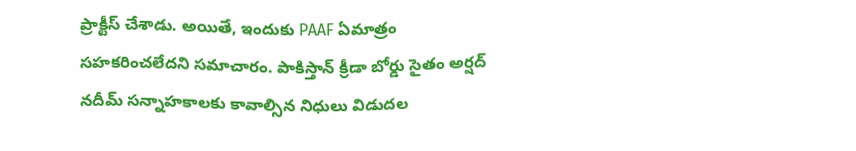ప్రాక్టీస్‌ చేశాడు. అయితే, ఇందుకు PAAF ఏమాత్రం సహకరించలేదని సమాచారం. పాకిస్తాన్‌ క్రీడా బోర్డు సైతం అర్షద్‌ నదీమ్‌ సన్నాహకాలకు కావాల్సిన నిధులు విడుదల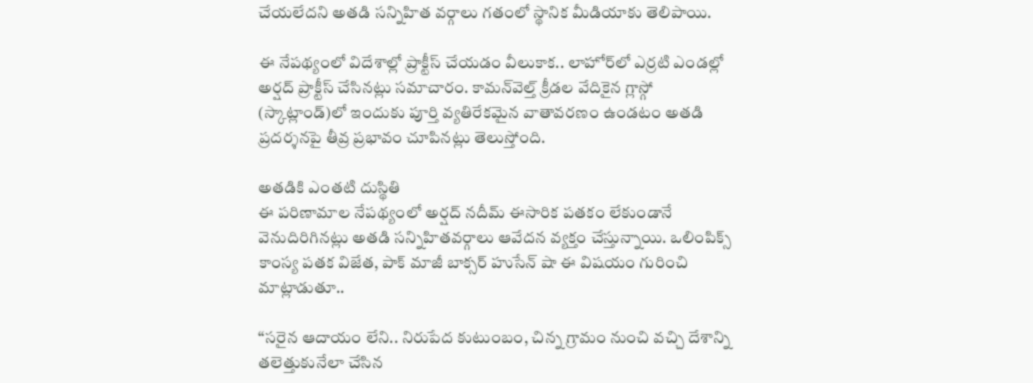చేయలేదని అతడి సన్నిహిత వర్గాలు గతంలో స్థానిక మీడియాకు తెలిపాయి.

ఈ నేపథ్యంలో విదేశాల్లో ప్రాక్టీస్‌ చేయడం వీలుకాక.. లాహోర్‌లో ఎర్రటి ఎండల్లో అర్షద్‌ ప్రాక్టీస్‌ చేసినట్లు సమాచారం. కామన్‌వెల్త్‌ క్రీడల వేదికైన గ్లాస్గో (స్కాట్లాండ్‌)లో ఇందుకు పూర్తి వ్యతిరేకమైన వాతావరణం ఉండటం అతడి ప్రదర్శనపై తీవ్ర ప్రభావం చూపినట్లు తెలుస్తోంది.

అతడికి ఎంతటి దుస్థితి
ఈ పరిణామాల నేపథ్యంలో అర్షద్‌ నదీమ్‌ ఈసారిక పతకం లేకుండానే వెనుదిరిగినట్లు అతడి సన్నిహితవర్గాలు ఆవేదన వ్యక్తం చేస్తున్నాయి. ఒలింపిక్స్‌ కాంస్య పతక విజేత, పాక్‌ మాజీ బాక్సర్‌ హుసేన్‌ షా ఈ విషయం గురించి మాట్లాడుతూ..

‘‘సరైన ఆదాయం లేని.. నిరుపేద కుటుంబం, చిన్న గ్రామం నుంచి వచ్చి దేశాన్ని తలెత్తుకునేలా చేసిన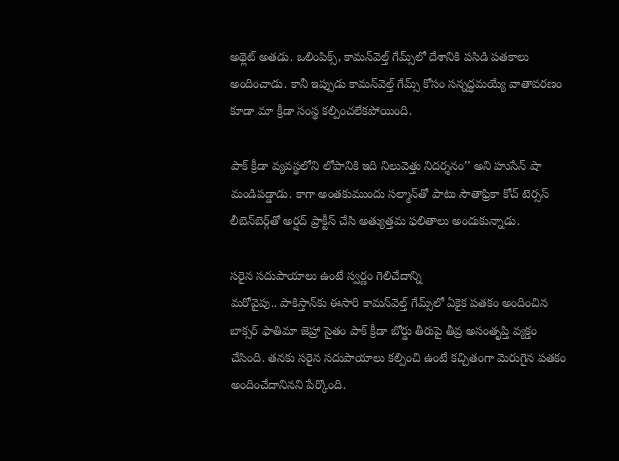అథ్లెట్‌ అతడు. ఒలింపిక్స్‌, కామన్‌వెల్త్‌ గేమ్స్‌లో దేశానికి పసిడి పతకాలు అందించాడు. కానీ ఇప్పుడు కామన్‌వెల్త్‌ గేమ్స్‌ కోసం సన్నద్ధమయ్యే వాతావరణం కూడా మా క్రీడా సంస్థ కల్పించలేకపోయింది.

పాక్‌ క్రీడా వ్యవస్థలోని లోపానికి ఇది నిలువెత్తు నిదర్శనం’’ అని హుసేన్‌ షా మండిపడ్డాడు. కాగా అంతకుముందు సల్మాన్‌తో పాటు సౌతాఫ్రికా కోచ్‌ టెర్సస్‌ లీబెన్‌బెర్గ్‌తో అర్షద్‌ ప్రాక్టీస్‌ చేసి అత్యుత్తమ ఫలితాలు అందుకున్నాడు.

సరైన సదుపాయాలు ఉంటే స్వర్ణం గెలిచేదాన్ని
మరోవైపు.. పాకిస్తాన్‌కు ఈసారి కామన్‌వెల్త్‌ గేమ్స్‌లో ఏకైక పతకం అందించిన బాక్సర్‌ ఫాతిమా జెహ్రా సైతం పాక్‌ క్రీడా బోర్డు తీరుపై తీవ్ర అసంతృప్తి వ్యక్తం చేసింది. తనకు సరైన సదుపాయాలు కల్పించి ఉంటే కచ్చితంగా మెరుగైన పతకం అందించేదానినని పేర్కొంది.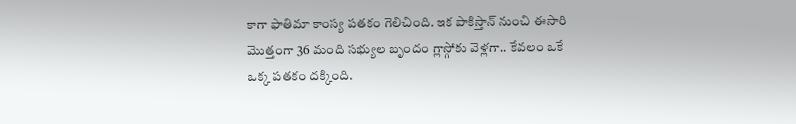కాగా ఫాతిమా కాంస్య పతకం గెలిచింది. ఇక పాకిస్తాన్‌ నుంచి ఈసారి మొత్తంగా 36 మంది సభ్యుల బృందం గ్లాస్గోకు వెళ్లగా.. కేవలం ఒకే ఒక్క పతకం దక్కింది.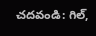చదవండి: గిల్‌,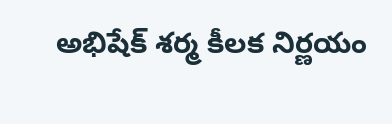అభిషేక్‌ శర్మ కీలక నిర్ణయం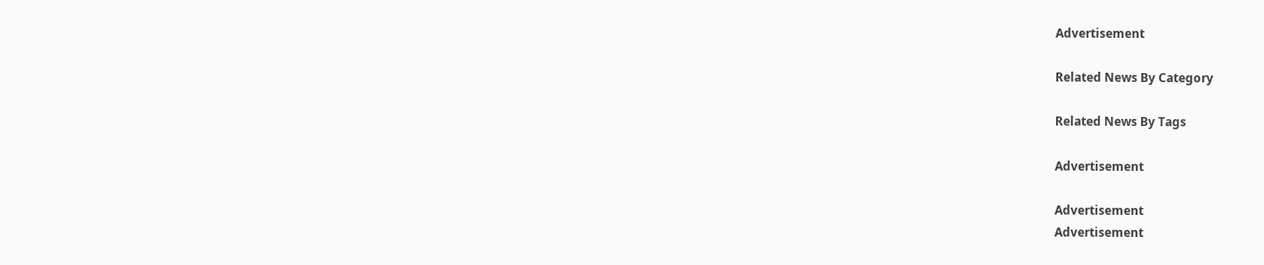Advertisement

Related News By Category

Related News By Tags

Advertisement

Advertisement
Advertisement